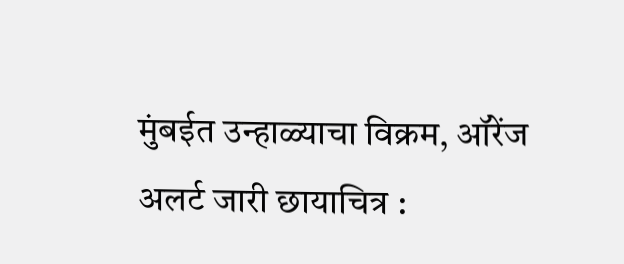मुंबईत उन्हाळ्याचा विक्रम, ऑरेंज अलर्ट जारी छायाचित्र :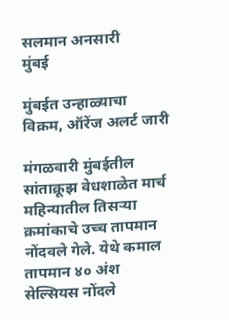सलमान अनसारी
मुंबई

मुंबईत उन्हाळ्याचा विक्रम, ऑरेंज अलर्ट जारी

मंगळवारी मुंबईतील सांताक्रूझ वेधशाळेत मार्च महिन्यातील तिसऱ्या क्रमांकाचे उच्च तापमान नोंदवले गेले. येथे कमाल तापमान ४० अंश सेल्सियस नोंदले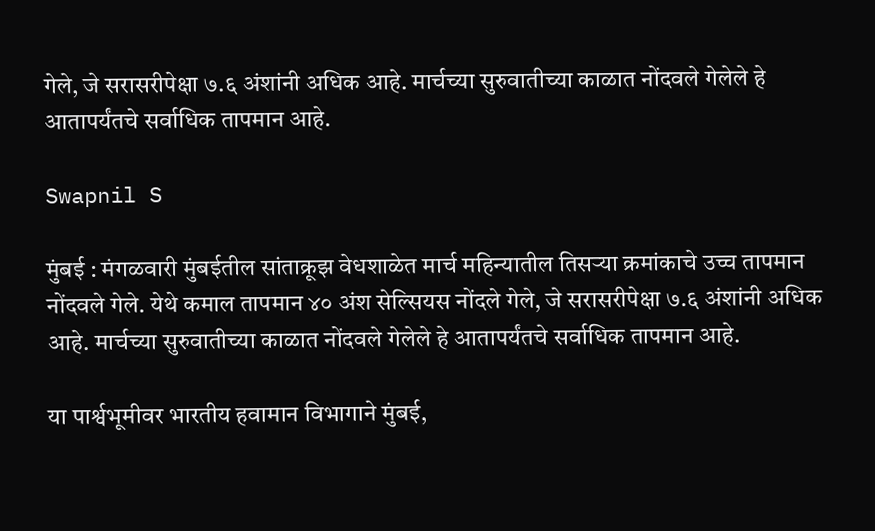गेले, जे सरासरीपेक्षा ७.६ अंशांनी अधिक आहे. मार्चच्या सुरुवातीच्या काळात नोंदवले गेलेले हे आतापर्यंतचे सर्वाधिक तापमान आहे.

Swapnil S

मुंबई : मंगळवारी मुंबईतील सांताक्रूझ वेधशाळेत मार्च महिन्यातील तिसऱ्या क्रमांकाचे उच्च तापमान नोंदवले गेले. येथे कमाल तापमान ४० अंश सेल्सियस नोंदले गेले, जे सरासरीपेक्षा ७.६ अंशांनी अधिक आहे. मार्चच्या सुरुवातीच्या काळात नोंदवले गेलेले हे आतापर्यंतचे सर्वाधिक तापमान आहे.

या पार्श्वभूमीवर भारतीय हवामान विभागाने मुंबई,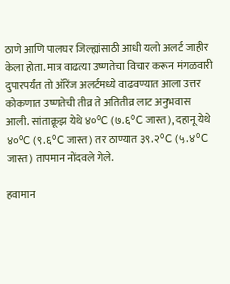ठाणे आणि पालघर जिल्ह्यांसाठी आधी यलो अलर्ट जाहीर केला होता. मात्र वाढत्या उष्णतेचा विचार करून मंगळवारी दुपारपर्यंत तो ऑरेंज अलर्टमध्ये वाढवण्यात आला उत्तर कोकणात उष्णतेची तीव्र ते अतितीव्र लाट अनुभवास आली. सांताक्रूझ येथे ४०°C (७.६°C जास्त), दहानू येथे ४०°C (९.६°C जास्त) तर ठाण्यात ३९.२°C (५.४°C जास्त) तापमान नोंदवले गेले.

हवामान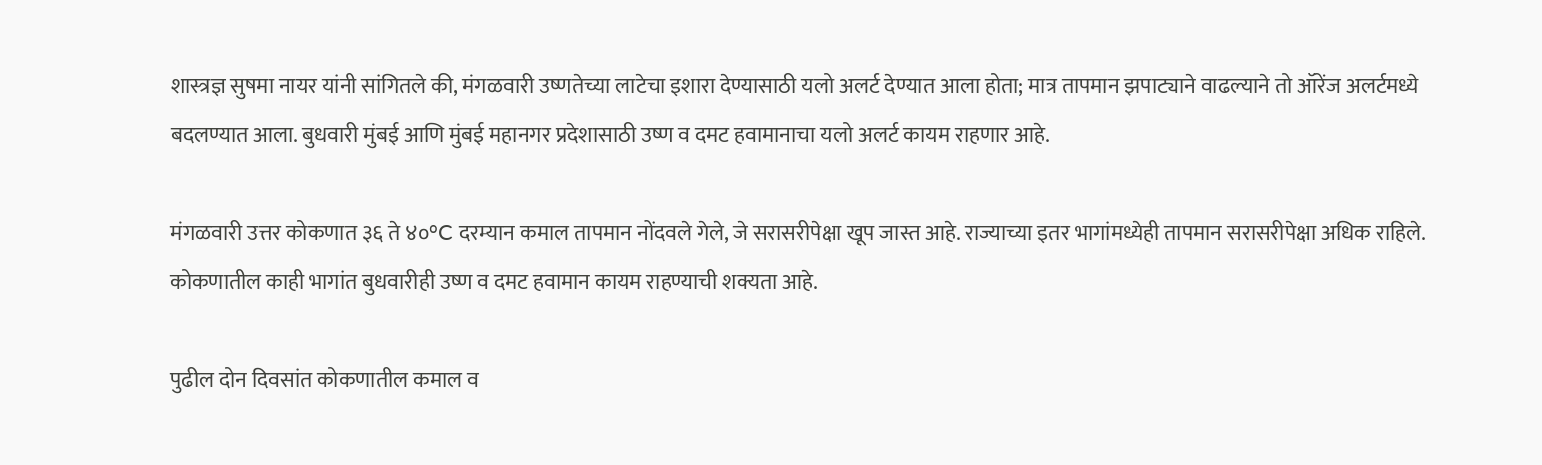शास्त्रज्ञ सुषमा नायर यांनी सांगितले की, मंगळवारी उष्णतेच्या लाटेचा इशारा देण्यासाठी यलो अलर्ट देण्यात आला होता; मात्र तापमान झपाट्याने वाढल्याने तो ऑरेंज अलर्टमध्ये बदलण्यात आला. बुधवारी मुंबई आणि मुंबई महानगर प्रदेशासाठी उष्ण व दमट हवामानाचा यलो अलर्ट कायम राहणार आहे.

मंगळवारी उत्तर कोकणात ३६ ते ४०°C दरम्यान कमाल तापमान नोंदवले गेले, जे सरासरीपेक्षा खूप जास्त आहे. राज्याच्या इतर भागांमध्येही तापमान सरासरीपेक्षा अधिक राहिले. कोकणातील काही भागांत बुधवारीही उष्ण व दमट हवामान कायम राहण्याची शक्यता आहे.

पुढील दोन दिवसांत कोकणातील कमाल व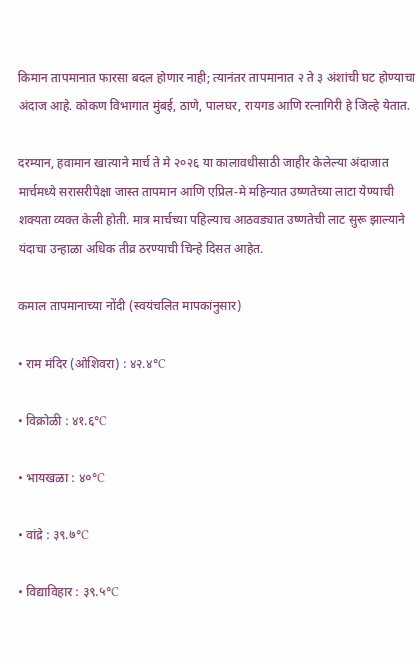किमान तापमानात फारसा बदल होणार नाही; त्यानंतर तापमानात २ ते ३ अंशांची घट होण्याचा अंदाज आहे. कोकण विभागात मुंबई, ठाणे, पालघर, रायगड आणि रत्नागिरी हे जिल्हे येतात.

दरम्यान, हवामान खात्याने मार्च ते मे २०२६ या कालावधीसाठी जाहीर केलेल्या अंदाजात मार्चमध्ये सरासरीपेक्षा जास्त तापमान आणि एप्रिल-मे महिन्यात उष्णतेच्या लाटा येण्याची शक्यता व्यक्त केली होती. मात्र मार्चच्या पहिल्याच आठवड्यात उष्णतेची लाट सुरू झाल्याने यंदाचा उन्हाळा अधिक तीव्र ठरण्याची चिन्हे दिसत आहेत.

कमाल तापमानाच्या नोंदी (स्वयंचलित मापकांनुसार)

• राम मंदिर (ओशिवरा) : ४२.४°C

• विक्रोळी : ४१.६°C

• भायखळा : ४०°C

• वांद्रे : ३९.७°C

• विद्याविहार : ३९.५°C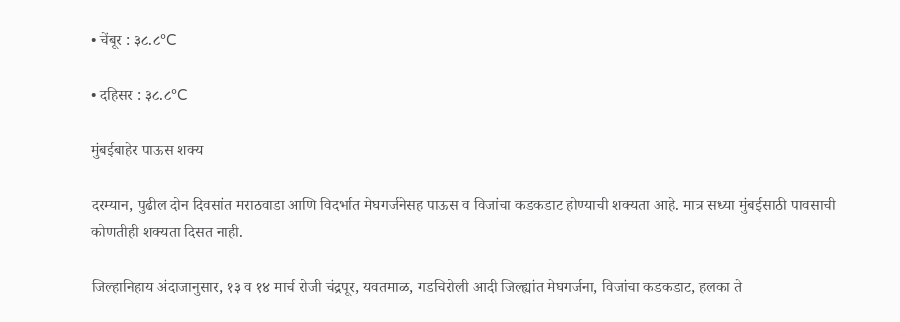• चेंबूर : ३८.८°C

• दहिसर : ३८.८°C

मुंबईबाहेर पाऊस शक्य

दरम्यान, पुढील दोन दिवसांत मराठवाडा आणि विदर्भात मेघगर्जनेसह पाऊस व विजांचा कडकडाट होण्याची शक्यता आहे. मात्र सध्या मुंबईसाठी पावसाची कोणतीही शक्यता दिसत नाही.

जिल्हानिहाय अंदाजानुसार, १३ व १४ मार्च रोजी चंद्रपूर, यवतमाळ, गडचिरोली आदी जिल्ह्यांत मेघगर्जना, विजांचा कडकडाट, हलका ते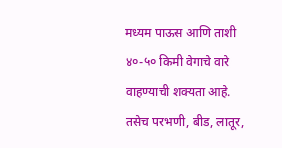मध्यम पाऊस आणि ताशी ४०-५० किमी वेगाचे वारे वाहण्याची शक्यता आहे. तसेच परभणी, बीड, लातूर,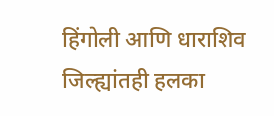हिंगोली आणि धाराशिव जिल्ह्यांतही हलका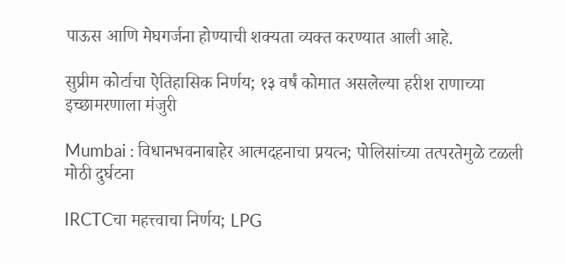पाऊस आणि मेघगर्जना होण्याची शक्यता व्यक्त करण्यात आली आहे.

सुप्रीम कोर्टाचा ऐतिहासिक निर्णय; १३ वर्षं कोमात असलेल्या हरीश राणाच्या इच्छामरणाला मंजुरी

Mumbai : विधानभवनाबाहेर आत्मदहनाचा प्रयत्न; पोलिसांच्या तत्परतेमुळे टळली मोठी दुर्घटना

IRCTCचा महत्त्वाचा निर्णय; LPG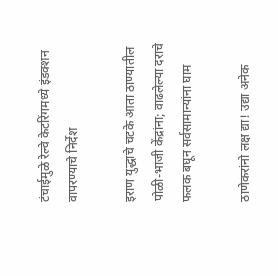टंचाईमुळे रेल्वे केटरिंगमध्ये इंडक्शन वापरण्याचे निर्देश

इराण युद्धाचे चटके आता ठाण्यातील पोळी-भाजी केंद्रांना; वाढलेल्या दराचे फलक बघून सर्वसामान्यांना घाम

ठाणेकरांनो लक्ष द्या! उद्या अनेक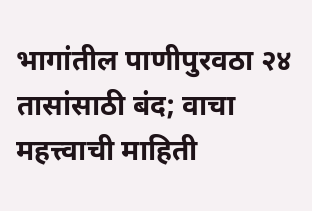भागांतील पाणीपुरवठा २४ तासांसाठी बंद; वाचा महत्त्वाची माहिती